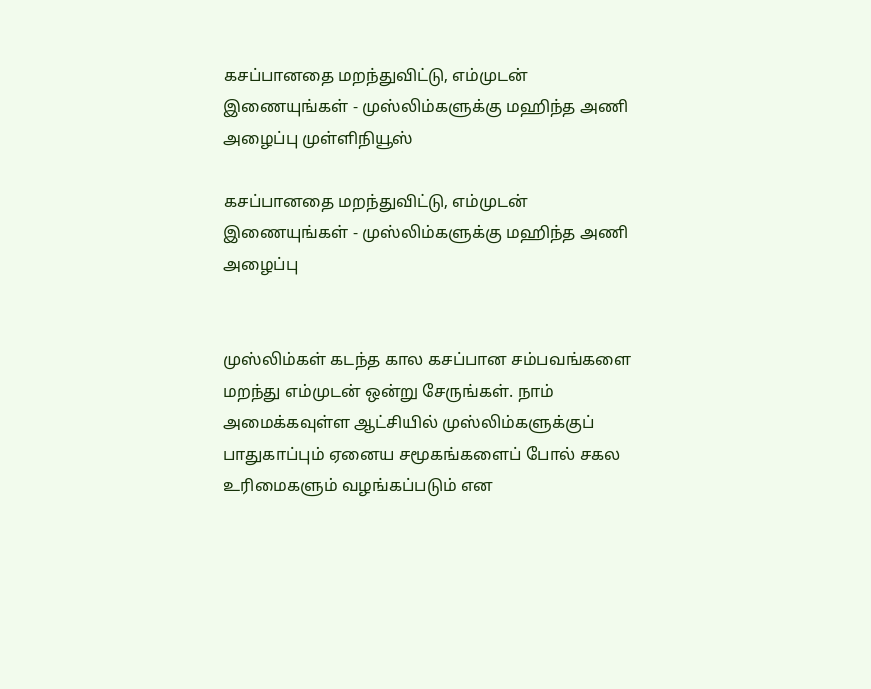கசப்பானதை மறந்துவிட்டு, எம்முடன் இணையுங்கள் - முஸ்லிம்களுக்கு மஹிந்த அணி அழைப்பு முள்ளிநியூஸ்

கசப்பானதை மறந்துவிட்டு, எம்முடன் இணையுங்கள் - முஸ்லிம்களுக்கு மஹிந்த அணி அழைப்பு


முஸ்லிம்கள் கடந்த கால கசப்பான சம்பவங்களை மறந்து எம்முடன் ஒன்று சேருங்கள். நாம் அமைக்கவுள்ள ஆட்சியில் முஸ்லிம்களுக்குப் பாதுகாப்பும் ஏனைய சமூகங்களைப் போல் சகல உரிமைகளும் வழங்கப்படும் என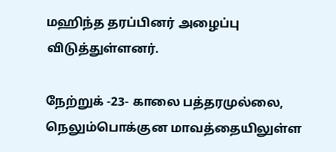மஹிந்த தரப்பினர் அழைப்பு விடுத்துள்ளனர்.

நேற்றுக் -23- காலை பத்தரமுல்லை, நெலும்பொக்குன மாவத்தையிலுள்ள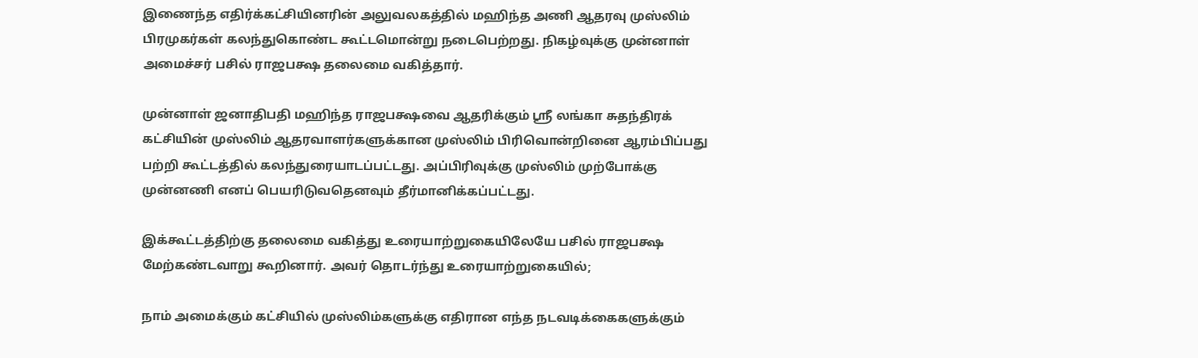இணைந்த எதிர்க்கட்சியினரின் அலுவலகத்தில் மஹிந்த அணி ஆதரவு முஸ்லிம் பிரமுகர்கள் கலந்துகொண்ட கூட்டமொன்று நடைபெற்றது. நிகழ்வுக்கு முன்னாள் அமைச்சர் பசில் ராஜபக்ஷ தலைமை வகித்தார்.

முன்னாள் ஜனாதிபதி மஹிந்த ராஜபக்ஷவை ஆதரிக்கும் ஸ்ரீ லங்கா சுதந்திரக் கட்சியின் முஸ்லிம் ஆதரவாளர்களுக்கான முஸ்லிம் பிரிவொன்றினை ஆரம்பிப்பது பற்றி கூட்டத்தில் கலந்துரையாடப்பட்டது. அப்பிரிவுக்கு முஸ்லிம் முற்போக்கு முன்னணி எனப் பெயரிடுவதெனவும் தீர்மானிக்கப்பட்டது.

இக்கூட்டத்திற்கு தலைமை வகித்து உரையாற்றுகையிலேயே பசில் ராஜபக்ஷ மேற்கண்டவாறு கூறினார். அவர் தொடர்ந்து உரையாற்றுகையில்;

நாம் அமைக்கும் கட்சியில் முஸ்லிம்களுக்கு எதிரான எந்த நடவடிக்கைகளுக்கும்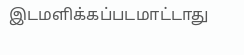இடமளிக்கப்படமாட்டாது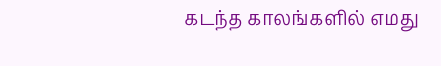கடந்த காலங்களில் எமது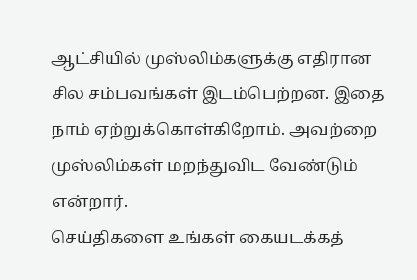ஆட்சியில் முஸ்லிம்களுக்கு எதிரான சில சம்பவங்கள் இடம்பெற்றன. இதை நாம் ஏற்றுக்கொள்கிறோம். அவற்றை முஸ்லிம்கள் மறந்துவிட வேண்டும் என்றார்.
செய்திகளை உங்கள் கையடக்கத்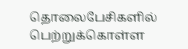தொலைபேசிகளில் பெற்றுக்கொள்ள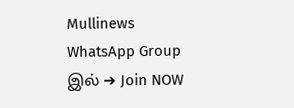Mullinews WhatsApp Group இல் ➔ Join NOW